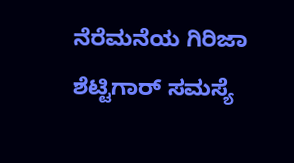ನೆರೆಮನೆಯ ಗಿರಿಜಾ ಶೆಟ್ಟಿಗಾರ್ ಸಮಸ್ಯೆ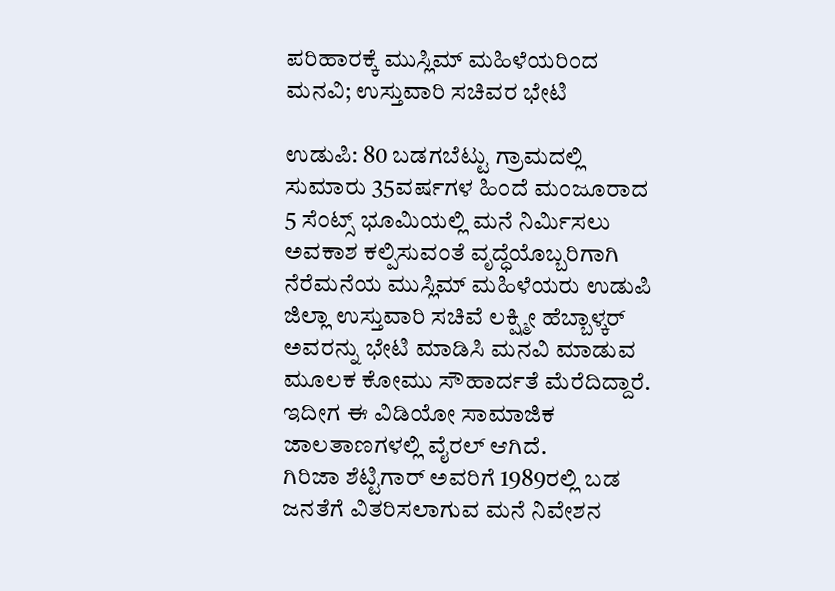ಪರಿಹಾರಕ್ಕೆ ಮುಸ್ಲಿಮ್ ಮಹಿಳೆಯರಿಂದ ಮನವಿ; ಉಸ್ತುವಾರಿ ಸಚಿವರ ಭೇಟಿ

ಉಡುಪಿ: 80 ಬಡಗಬೆಟ್ಟು ಗ್ರಾಮದಲ್ಲಿ ಸುಮಾರು 35ವರ್ಷಗಳ ಹಿಂದೆ ಮಂಜೂರಾದ 5 ಸೆಂಟ್ಸ್ ಭೂಮಿಯಲ್ಲಿ ಮನೆ ನಿರ್ಮಿಸಲು ಅವಕಾಶ ಕಲ್ಪಿಸುವಂತೆ ವೃದ್ಧೆಯೊಬ್ಬರಿಗಾಗಿ ನೆರೆಮನೆಯ ಮುಸ್ಲಿಮ್ ಮಹಿಳೆಯರು ಉಡುಪಿ ಜಿಲ್ಲಾ ಉಸ್ತುವಾರಿ ಸಚಿವೆ ಲಕ್ಷ್ಮೀ ಹೆಬ್ಬಾಳ್ಕರ್ ಅವರನ್ನು ಭೇಟಿ ಮಾಡಿಸಿ ಮನವಿ ಮಾಡುವ ಮೂಲಕ ಕೋಮು ಸೌಹಾರ್ದತೆ ಮೆರೆದಿದ್ದಾರೆ.
ಇದೀಗ ಈ ವಿಡಿಯೋ ಸಾಮಾಜಿಕ ಜಾಲತಾಣಗಳಲ್ಲಿ ವೈರಲ್ ಆಗಿದೆ.
ಗಿರಿಜಾ ಶೆಟ್ಟಿಗಾರ್ ಅವರಿಗೆ 1989ರಲ್ಲಿ ಬಡ ಜನತೆಗೆ ವಿತರಿಸಲಾಗುವ ಮನೆ ನಿವೇಶನ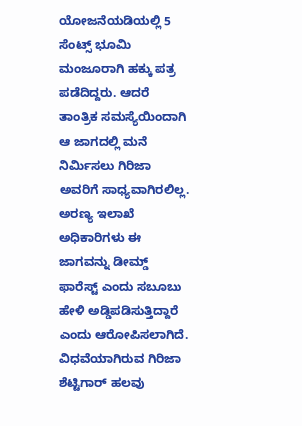ಯೋಜನೆಯಡಿಯಲ್ಲಿ 5 ಸೆಂಟ್ಸ್ ಭೂಮಿ ಮಂಜೂರಾಗಿ ಹಕ್ಕು ಪತ್ರ ಪಡೆದಿದ್ದರು. ಆದರೆ ತಾಂತ್ರಿಕ ಸಮಸ್ಯೆಯಿಂದಾಗಿ ಆ ಜಾಗದಲ್ಲಿ ಮನೆ ನಿರ್ಮಿಸಲು ಗಿರಿಜಾ ಅವರಿಗೆ ಸಾಧ್ಯವಾಗಿರಲಿಲ್ಲ. ಅರಣ್ಯ ಇಲಾಖೆ ಅಧಿಕಾರಿಗಳು ಈ ಜಾಗವನ್ನು ಡೀಮ್ಡ್ ಫಾರೆಸ್ಟ್ ಎಂದು ಸಬೂಬು ಹೇಳಿ ಅಡ್ಡಿಪಡಿಸುತ್ತಿದ್ದಾರೆ ಎಂದು ಆರೋಪಿಸಲಾಗಿದೆ.
ವಿಧವೆಯಾಗಿರುವ ಗಿರಿಜಾ ಶೆಟ್ಟಿಗಾರ್ ಹಲವು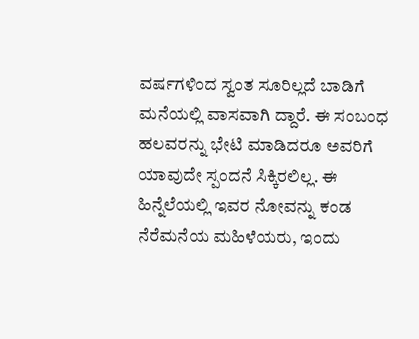ವರ್ಷಗಳಿಂದ ಸ್ವಂತ ಸೂರಿಲ್ಲದೆ ಬಾಡಿಗೆ ಮನೆಯಲ್ಲಿ ವಾಸವಾಗಿ ದ್ದಾರೆ. ಈ ಸಂಬಂಧ ಹಲವರನ್ನು ಭೇಟಿ ಮಾಡಿದರೂ ಅವರಿಗೆ ಯಾವುದೇ ಸ್ಪಂದನೆ ಸಿಕ್ಕಿರಲಿಲ್ಲ. ಈ ಹಿನ್ನೆಲೆಯಲ್ಲಿ ಇವರ ನೋವನ್ನು ಕಂಡ ನೆರೆಮನೆಯ ಮಹಿಳೆಯರು, ಇಂದು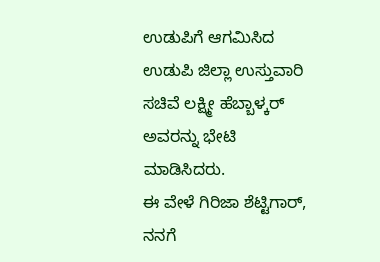ಉಡುಪಿಗೆ ಆಗಮಿಸಿದ ಉಡುಪಿ ಜಿಲ್ಲಾ ಉಸ್ತುವಾರಿ ಸಚಿವೆ ಲಕ್ಷ್ಮೀ ಹೆಬ್ಬಾಳ್ಕರ್ ಅವರನ್ನು ಭೇಟಿ ಮಾಡಿಸಿದರು.
ಈ ವೇಳೆ ಗಿರಿಜಾ ಶೆಟ್ಟಿಗಾರ್, ನನಗೆ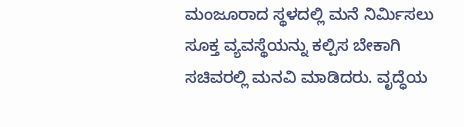ಮಂಜೂರಾದ ಸ್ಥಳದಲ್ಲಿ ಮನೆ ನಿರ್ಮಿಸಲು ಸೂಕ್ತ ವ್ಯವಸ್ಥೆಯನ್ನು ಕಲ್ಪಿಸ ಬೇಕಾಗಿ ಸಚಿವರಲ್ಲಿ ಮನವಿ ಮಾಡಿದರು. ವೃದ್ಧೆಯ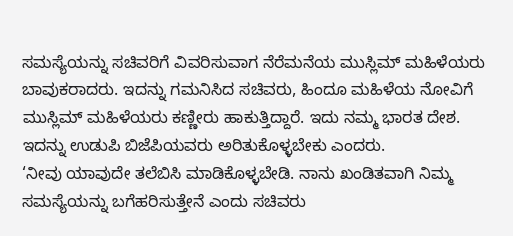ಸಮಸ್ಯೆಯನ್ನು ಸಚಿವರಿಗೆ ವಿವರಿಸುವಾಗ ನೆರೆಮನೆಯ ಮುಸ್ಲಿಮ್ ಮಹಿಳೆಯರು ಬಾವುಕರಾದರು. ಇದನ್ನು ಗಮನಿಸಿದ ಸಚಿವರು, ಹಿಂದೂ ಮಹಿಳೆಯ ನೋವಿಗೆ ಮುಸ್ಲಿಮ್ ಮಹಿಳೆಯರು ಕಣ್ಣೀರು ಹಾಕುತ್ತಿದ್ದಾರೆ. ಇದು ನಮ್ಮ ಭಾರತ ದೇಶ. ಇದನ್ನು ಉಡುಪಿ ಬಿಜೆಪಿಯವರು ಅರಿತುಕೊಳ್ಳಬೇಕು ಎಂದರು.
‘ನೀವು ಯಾವುದೇ ತಲೆಬಿಸಿ ಮಾಡಿಕೊಳ್ಳಬೇಡಿ. ನಾನು ಖಂಡಿತವಾಗಿ ನಿಮ್ಮ ಸಮಸ್ಯೆಯನ್ನು ಬಗೆಹರಿಸುತ್ತೇನೆ ಎಂದು ಸಚಿವರು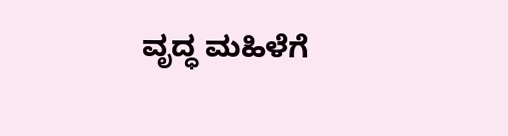ವೃದ್ಧ ಮಹಿಳೆಗೆ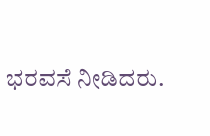ಭರವಸೆ ನೀಡಿದರು.